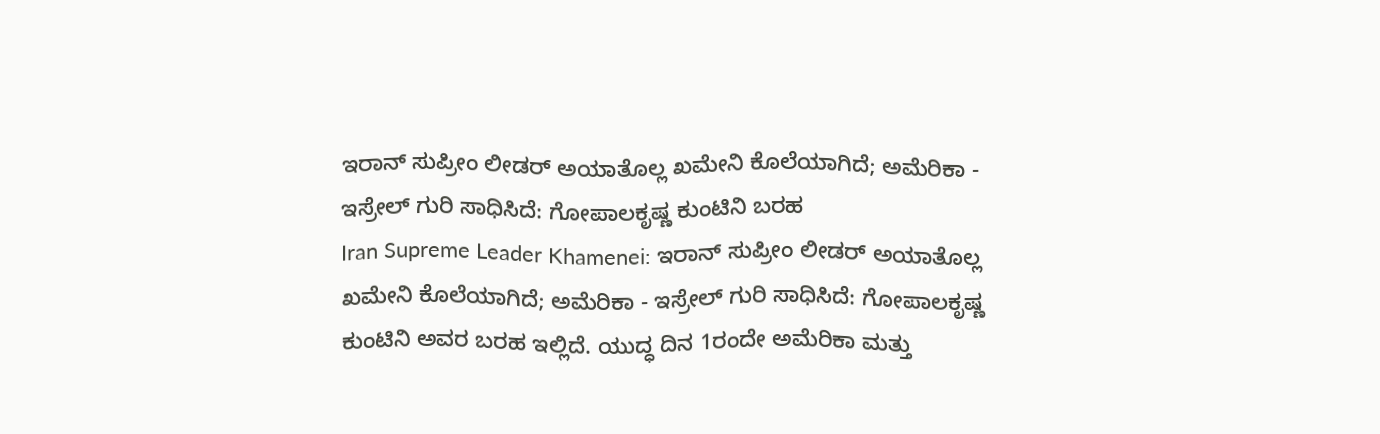ಇರಾನ್ ಸುಪ್ರೀಂ ಲೀಡರ್ ಅಯಾತೊಲ್ಲ ಖಮೇನಿ ಕೊಲೆಯಾಗಿದೆ; ಅಮೆರಿಕಾ - ಇಸ್ರೇಲ್ ಗುರಿ ಸಾಧಿಸಿದೆ: ಗೋಪಾಲಕೃಷ್ಣ ಕುಂಟಿನಿ ಬರಹ
Iran Supreme Leader Khamenei: ಇರಾನ್ ಸುಪ್ರೀಂ ಲೀಡರ್ ಅಯಾತೊಲ್ಲ ಖಮೇನಿ ಕೊಲೆಯಾಗಿದೆ; ಅಮೆರಿಕಾ - ಇಸ್ರೇಲ್ ಗುರಿ ಸಾಧಿಸಿದೆ: ಗೋಪಾಲಕೃಷ್ಣ ಕುಂಟಿನಿ ಅವರ ಬರಹ ಇಲ್ಲಿದೆ. ಯುದ್ಧ ದಿನ 1ರಂದೇ ಅಮೆರಿಕಾ ಮತ್ತು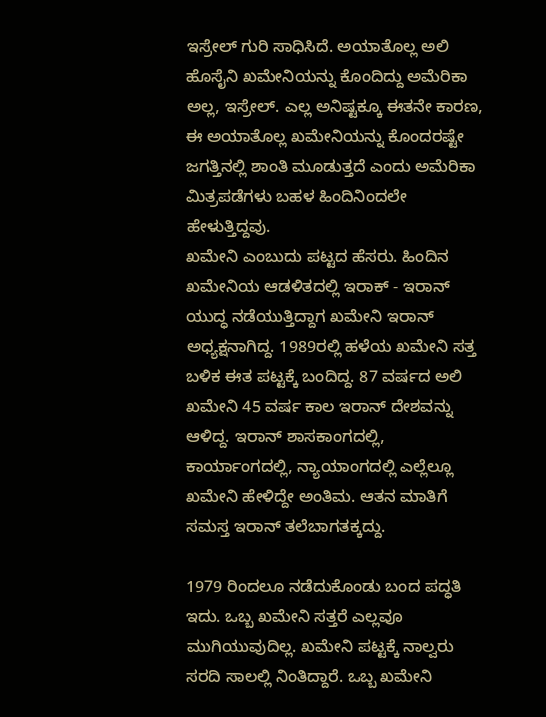ಇಸ್ರೇಲ್ ಗುರಿ ಸಾಧಿಸಿದೆ. ಅಯಾತೊಲ್ಲ ಅಲಿ ಹೊಸೈನಿ ಖಮೇನಿಯನ್ನು ಕೊಂದಿದ್ದು ಅಮೆರಿಕಾ ಅಲ್ಲ, ಇಸ್ರೇಲ್. ಎಲ್ಲ ಅನಿಷ್ಟಕ್ಕೂ ಈತನೇ ಕಾರಣ, ಈ ಅಯಾತೊಲ್ಲ ಖಮೇನಿಯನ್ನು ಕೊಂದರಷ್ಟೇ ಜಗತ್ತಿನಲ್ಲಿ ಶಾಂತಿ ಮೂಡುತ್ತದೆ ಎಂದು ಅಮೆರಿಕಾ ಮಿತ್ರಪಡೆಗಳು ಬಹಳ ಹಿಂದಿನಿಂದಲೇ ಹೇಳುತ್ತಿದ್ದವು.
ಖಮೇನಿ ಎಂಬುದು ಪಟ್ಟದ ಹೆಸರು. ಹಿಂದಿನ ಖಮೇನಿಯ ಆಡಳಿತದಲ್ಲಿ ಇರಾಕ್ - ಇರಾನ್ ಯುದ್ಧ ನಡೆಯುತ್ತಿದ್ದಾಗ ಖಮೇನಿ ಇರಾನ್ ಅಧ್ಯಕ್ಷನಾಗಿದ್ದ. 1989ರಲ್ಲಿ ಹಳೆಯ ಖಮೇನಿ ಸತ್ತ ಬಳಿಕ ಈತ ಪಟ್ಟಕ್ಕೆ ಬಂದಿದ್ದ. 87 ವರ್ಷದ ಅಲಿ ಖಮೇನಿ 45 ವರ್ಷ ಕಾಲ ಇರಾನ್ ದೇಶವನ್ನು ಆಳಿದ್ದ. ಇರಾನ್ ಶಾಸಕಾಂಗದಲ್ಲಿ, ಕಾರ್ಯಾಂಗದಲ್ಲಿ, ನ್ಯಾಯಾಂಗದಲ್ಲಿ ಎಲ್ಲೆಲ್ಲೂ ಖಮೇನಿ ಹೇಳಿದ್ದೇ ಅಂತಿಮ. ಆತನ ಮಾತಿಗೆ ಸಮಸ್ತ ಇರಾನ್ ತಲೆಬಾಗತಕ್ಕದ್ದು.

1979 ರಿಂದಲೂ ನಡೆದುಕೊಂಡು ಬಂದ ಪದ್ಧತಿ ಇದು. ಒಬ್ಬ ಖಮೇನಿ ಸತ್ತರೆ ಎಲ್ಲವೂ ಮುಗಿಯುವುದಿಲ್ಲ. ಖಮೇನಿ ಪಟ್ಟಕ್ಕೆ ನಾಲ್ವರು ಸರದಿ ಸಾಲಲ್ಲಿ ನಿಂತಿದ್ದಾರೆ. ಒಬ್ಬ ಖಮೇನಿ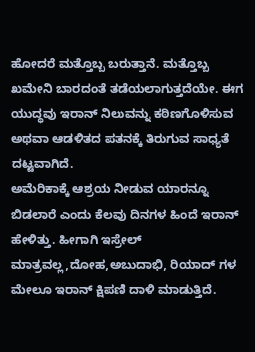ಹೋದರೆ ಮತ್ತೊಬ್ಬ ಬರುತ್ತಾನೆ. ಮತ್ತೊಬ್ಬ ಖಮೇನಿ ಬಾರದಂತೆ ತಡೆಯಲಾಗುತ್ತದೆಯೇ. ಈಗ ಯುದ್ಧವು ಇರಾನ್ ನಿಲುವನ್ನು ಕಠಿಣಗೊಳಿಸುವ ಅಥವಾ ಆಡಳಿತದ ಪತನಕ್ಕೆ ತಿರುಗುವ ಸಾಧ್ಯತೆ ದಟ್ಟವಾಗಿದೆ.
ಅಮೆರಿಕಾಕ್ಕೆ ಆಶ್ರಯ ನೀಡುವ ಯಾರನ್ನೂ ಬಿಡಲಾರೆ ಎಂದು ಕೆಲವು ದಿನಗಳ ಹಿಂದೆ ಇರಾನ್ ಹೇಳಿತ್ತು. ಹೀಗಾಗಿ ಇಸ್ರೇಲ್ ಮಾತ್ರವಲ್ಲ,ದೋಹ,ಅಬುದಾಭಿ, ರಿಯಾದ್ ಗಳ ಮೇಲೂ ಇರಾನ್ ಕ್ಷಿಪಣಿ ದಾಳಿ ಮಾಡುತ್ತಿದೆ.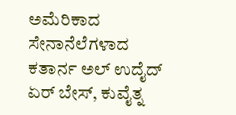ಅಮೆರಿಕಾದ ಸೇನಾನೆಲೆಗಳಾದ ಕತಾರ್ನ ಅಲ್ ಉದೈದ್ ಏರ್ ಬೇಸ್, ಕುವೈತ್ನ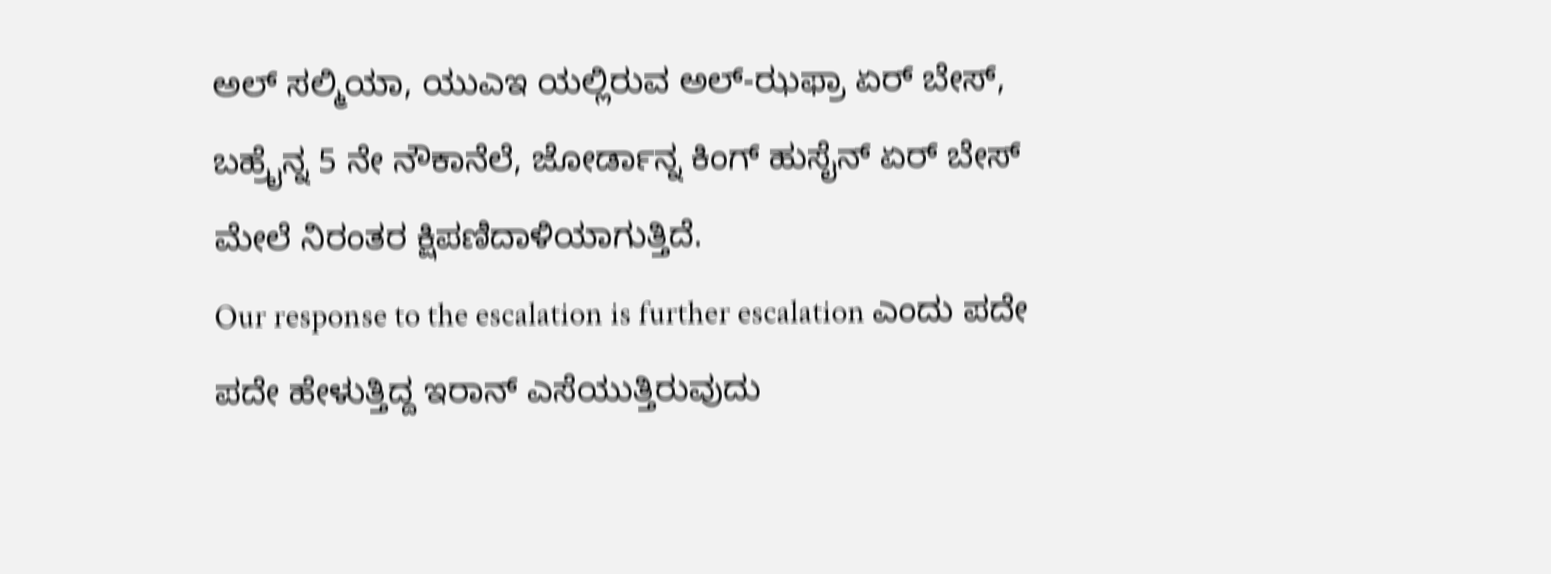ಅಲ್ ಸಲ್ಮಿಯಾ, ಯುಎಇ ಯಲ್ಲಿರುವ ಅಲ್-ಝಫ್ರಾ ಏರ್ ಬೇಸ್, ಬಹ್ರೈನ್ನ 5 ನೇ ನೌಕಾನೆಲೆ, ಜೋರ್ಡಾನ್ನ ಕಿಂಗ್ ಹುಸೈನ್ ಏರ್ ಬೇಸ್ ಮೇಲೆ ನಿರಂತರ ಕ್ಷಿಪಣಿದಾಳಿಯಾಗುತ್ತಿದೆ.
Our response to the escalation is further escalation ಎಂದು ಪದೇ ಪದೇ ಹೇಳುತ್ತಿದ್ದ ಇರಾನ್ ಎಸೆಯುತ್ತಿರುವುದು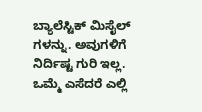ಬ್ಯಾಲೆಸ್ಟಿಕ್ ಮಿಸೈಲ್ ಗಳನ್ನು. ಅವುಗಳಿಗೆ ನಿರ್ದಿಷ್ಟ ಗುರಿ ಇಲ್ಲ. ಒಮ್ಮೆ ಎಸೆದರೆ ಎಲ್ಲಿ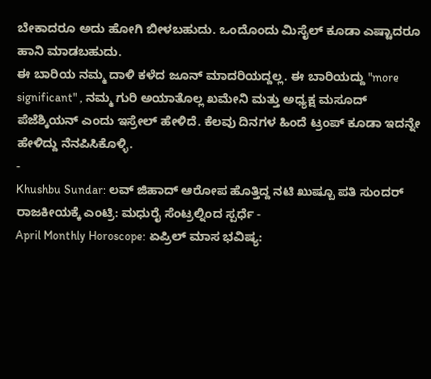ಬೇಕಾದರೂ ಅದು ಹೋಗಿ ಬೀಳಬಹುದು. ಒಂದೊಂದು ಮಿಸೈಲ್ ಕೂಡಾ ಎಷ್ಟಾದರೂ ಹಾನಿ ಮಾಡಬಹುದು.
ಈ ಬಾರಿಯ ನಮ್ಮ ದಾಳಿ ಕಳೆದ ಜೂನ್ ಮಾದರಿಯದ್ದಲ್ಲ. ಈ ಬಾರಿಯದ್ದು "more significant" , ನಮ್ಮ ಗುರಿ ಅಯಾತೊಲ್ಲ ಖಮೇನಿ ಮತ್ತು ಅಧ್ಯಕ್ಷ ಮಸೂದ್ ಪೆಜೆಶ್ಕಿಯನ್ ಎಂದು ಇಸ್ರೇಲ್ ಹೇಳಿದೆ. ಕೆಲವು ದಿನಗಳ ಹಿಂದೆ ಟ್ರಂಪ್ ಕೂಡಾ ಇದನ್ನೇ ಹೇಳಿದ್ದು ನೆನಪಿಸಿಕೊಳ್ಳಿ.
-
Khushbu Sundar: ಲವ್ ಜಿಹಾದ್ ಆರೋಪ ಹೊತ್ತಿದ್ದ ನಟಿ ಖುಷ್ಬೂ ಪತಿ ಸುಂದರ್ ರಾಜಕೀಯಕ್ಕೆ ಎಂಟ್ರಿ: ಮಧುರೈ ಸೆಂಟ್ರಲ್ನಿಂದ ಸ್ಪರ್ಧೆ -
April Monthly Horoscope: ಏಪ್ರಿಲ್ ಮಾಸ ಭವಿಷ್ಯ: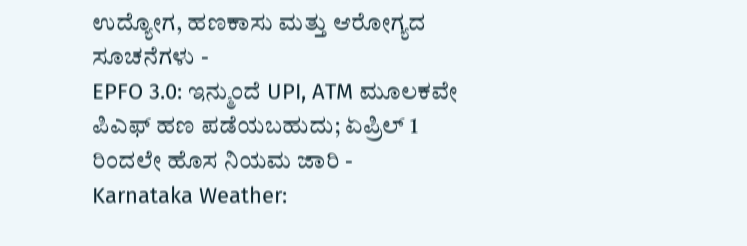ಉದ್ಯೋಗ, ಹಣಕಾಸು ಮತ್ತು ಆರೋಗ್ಯದ ಸೂಚನೆಗಳು -
EPFO 3.0: ಇನ್ಮುಂದೆ UPI, ATM ಮೂಲಕವೇ ಪಿಎಫ್ ಹಣ ಪಡೆಯಬಹುದು; ಏಪ್ರಿಲ್ 1 ರಿಂದಲೇ ಹೊಸ ನಿಯಮ ಜಾರಿ -
Karnataka Weather: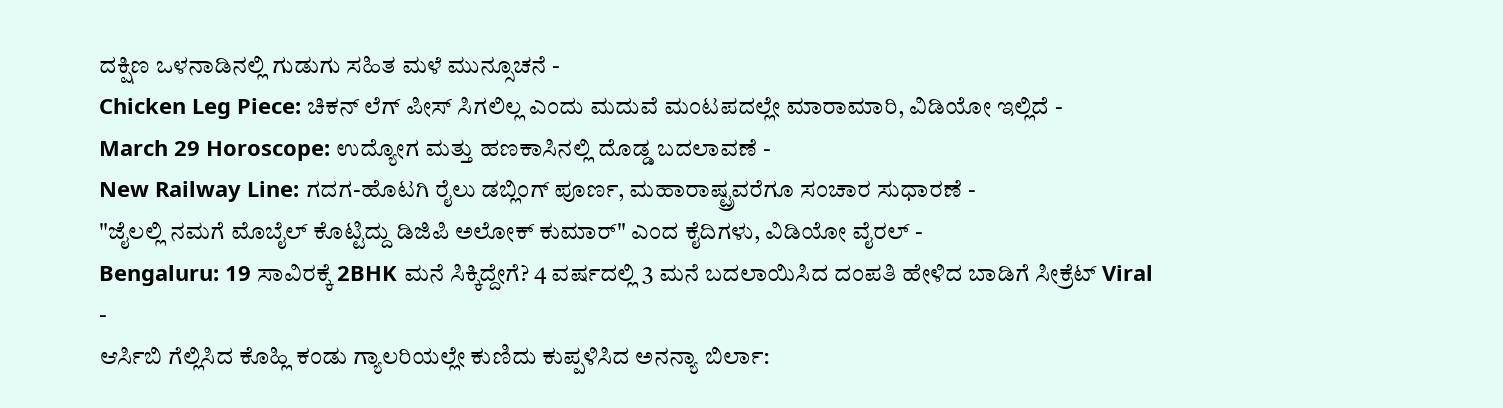ದಕ್ಷಿಣ ಒಳನಾಡಿನಲ್ಲಿ ಗುಡುಗು ಸಹಿತ ಮಳೆ ಮುನ್ಸೂಚನೆ -
Chicken Leg Piece: ಚಿಕನ್ ಲೆಗ್ ಪೀಸ್ ಸಿಗಲಿಲ್ಲ ಎಂದು ಮದುವೆ ಮಂಟಪದಲ್ಲೇ ಮಾರಾಮಾರಿ, ವಿಡಿಯೋ ಇಲ್ಲಿದೆ -
March 29 Horoscope: ಉದ್ಯೋಗ ಮತ್ತು ಹಣಕಾಸಿನಲ್ಲಿ ದೊಡ್ಡ ಬದಲಾವಣೆ -
New Railway Line: ಗದಗ-ಹೊಟಗಿ ರೈಲು ಡಬ್ಲಿಂಗ್ ಪೂರ್ಣ, ಮಹಾರಾಷ್ಟ್ರವರೆಗೂ ಸಂಚಾರ ಸುಧಾರಣೆ -
"ಜೈಲಲ್ಲಿ ನಮಗೆ ಮೊಬೈಲ್ ಕೊಟ್ಟಿದ್ದು ಡಿಜಿಪಿ ಅಲೋಕ್ ಕುಮಾರ್" ಎಂದ ಕೈದಿಗಳು, ವಿಡಿಯೋ ವೈರಲ್ -
Bengaluru: 19 ಸಾವಿರಕ್ಕೆ 2BHK ಮನೆ ಸಿಕ್ಕಿದ್ದೇಗೆ? 4 ವರ್ಷದಲ್ಲಿ 3 ಮನೆ ಬದಲಾಯಿಸಿದ ದಂಪತಿ ಹೇಳಿದ ಬಾಡಿಗೆ ಸೀಕ್ರೆಟ್ Viral -
ಆರ್ಸಿಬಿ ಗೆಲ್ಲಿಸಿದ ಕೊಹ್ಲಿ ಕಂಡು ಗ್ಯಾಲರಿಯಲ್ಲೇ ಕುಣಿದು ಕುಪ್ಪಳಿಸಿದ ಅನನ್ಯಾ ಬಿರ್ಲಾ: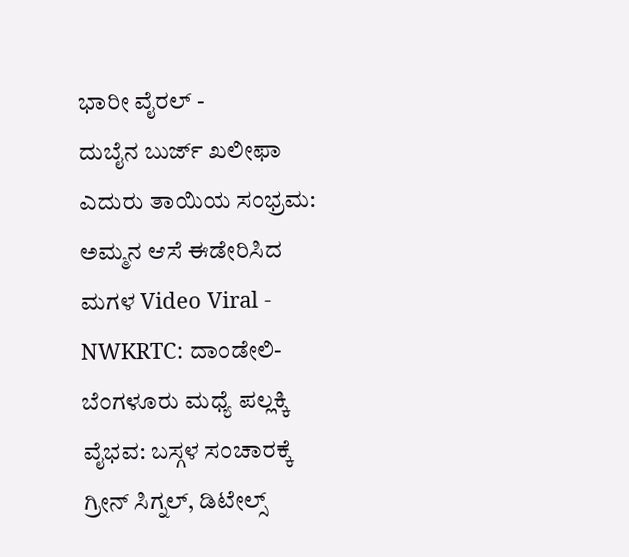ಭಾರೀ ವೈರಲ್ -
ದುಬೈನ ಬುರ್ಜ್ ಖಲೀಫಾ ಎದುರು ತಾಯಿಯ ಸಂಭ್ರಮ: ಅಮ್ಮನ ಆಸೆ ಈಡೇರಿಸಿದ ಮಗಳ Video Viral -
NWKRTC: ದಾಂಡೇಲಿ-ಬೆಂಗಳೂರು ಮಧ್ಯೆ ಪಲ್ಲಕ್ಕಿ ವೈಭವ: ಬಸ್ಗಳ ಸಂಚಾರಕ್ಕೆ ಗ್ರೀನ್ ಸಿಗ್ನಲ್, ಡಿಟೇಲ್ಸ್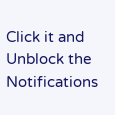Click it and Unblock the Notifications